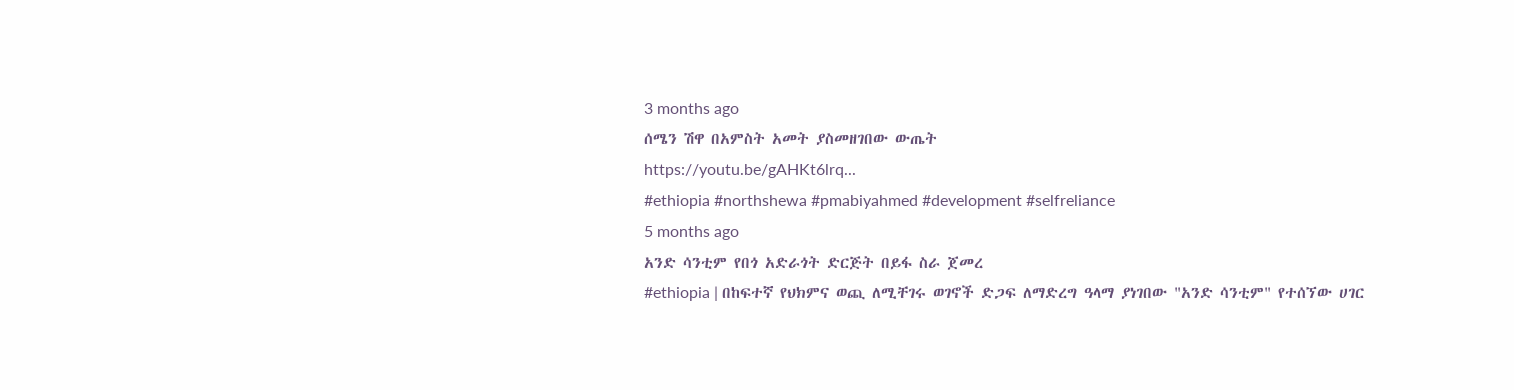3 months ago
ሰሜን ሽዋ በአምስት አመት ያስመዘገበው ውጤት
https://youtu.be/gAHKt6lrq...
#ethiopia #northshewa #pmabiyahmed #development #selfreliance
5 months ago
አንድ ሳንቲም የበጎ አድራጎት ድርጅት በይፋ ስራ ጀመረ
#ethiopia | በከፍተኛ የህክምና ወጪ ለሚቸገሩ ወገኖች ድጋፍ ለማድረግ ዓላማ ያነገበው "አንድ ሳንቲም" የተሰኘው ሀገር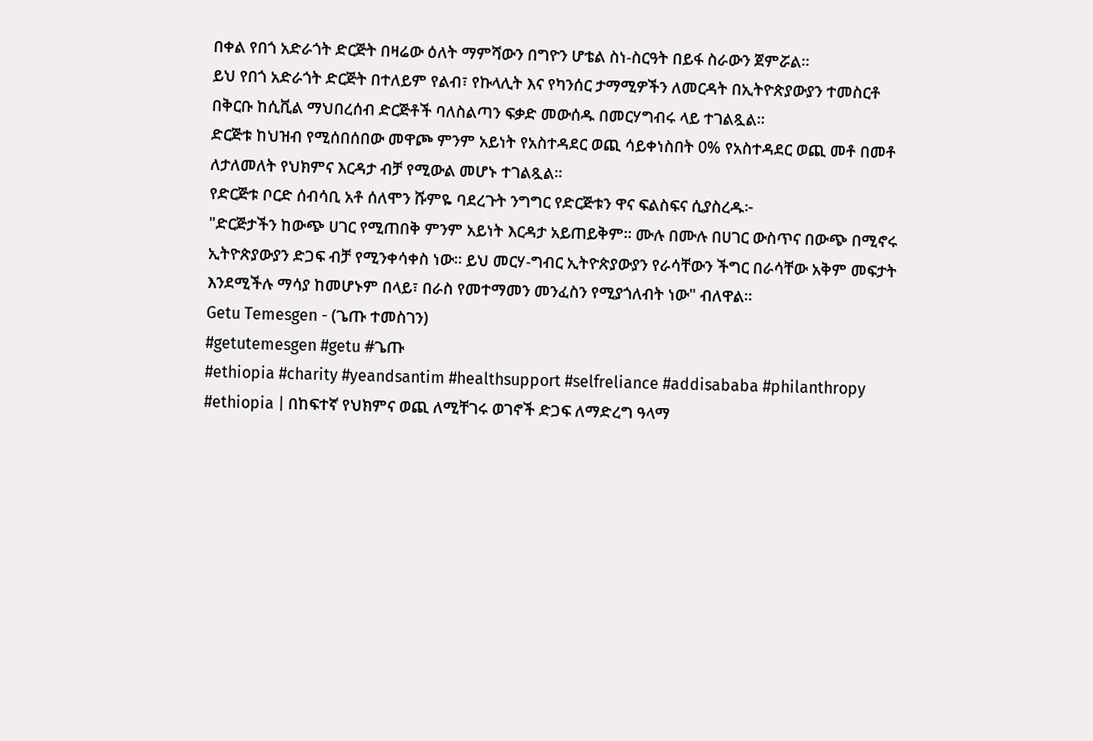በቀል የበጎ አድራጎት ድርጅት በዛሬው ዕለት ማምሻውን በግዮን ሆቴል ስነ-ስርዓት በይፋ ስራውን ጀምሯል።
ይህ የበጎ አድራጎት ድርጅት በተለይም የልብ፣ የኩላሊት እና የካንሰር ታማሚዎችን ለመርዳት በኢትዮጵያውያን ተመስርቶ በቅርቡ ከሲቪል ማህበረሰብ ድርጅቶች ባለስልጣን ፍቃድ መውሰዱ በመርሃግብሩ ላይ ተገልጿል።
ድርጅቱ ከህዝብ የሚሰበሰበው መዋጮ ምንም አይነት የአስተዳደር ወጪ ሳይቀነስበት 0% የአስተዳደር ወጪ መቶ በመቶ ለታለመለት የህክምና እርዳታ ብቻ የሚውል መሆኑ ተገልጿል።
የድርጅቱ ቦርድ ሰብሳቢ አቶ ሰለሞን ሹምዬ ባደረጉት ንግግር የድርጅቱን ዋና ፍልስፍና ሲያስረዱ፦
"ድርጅታችን ከውጭ ሀገር የሚጠበቅ ምንም አይነት እርዳታ አይጠይቅም። ሙሉ በሙሉ በሀገር ውስጥና በውጭ በሚኖሩ ኢትዮጵያውያን ድጋፍ ብቻ የሚንቀሳቀስ ነው። ይህ መርሃ-ግብር ኢትዮጵያውያን የራሳቸውን ችግር በራሳቸው አቅም መፍታት እንደሚችሉ ማሳያ ከመሆኑም በላይ፣ በራስ የመተማመን መንፈስን የሚያጎለብት ነው" ብለዋል።
Getu Temesgen - (ጌጡ ተመስገን)
#getutemesgen #getu #ጌጡ
#ethiopia #charity #yeandsantim #healthsupport #selfreliance #addisababa #philanthropy
#ethiopia | በከፍተኛ የህክምና ወጪ ለሚቸገሩ ወገኖች ድጋፍ ለማድረግ ዓላማ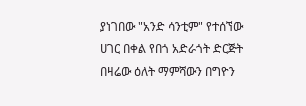ያነገበው "አንድ ሳንቲም" የተሰኘው ሀገር በቀል የበጎ አድራጎት ድርጅት በዛሬው ዕለት ማምሻውን በግዮን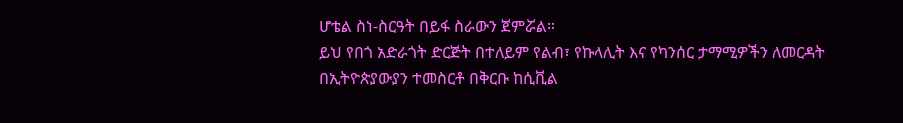ሆቴል ስነ-ስርዓት በይፋ ስራውን ጀምሯል።
ይህ የበጎ አድራጎት ድርጅት በተለይም የልብ፣ የኩላሊት እና የካንሰር ታማሚዎችን ለመርዳት በኢትዮጵያውያን ተመስርቶ በቅርቡ ከሲቪል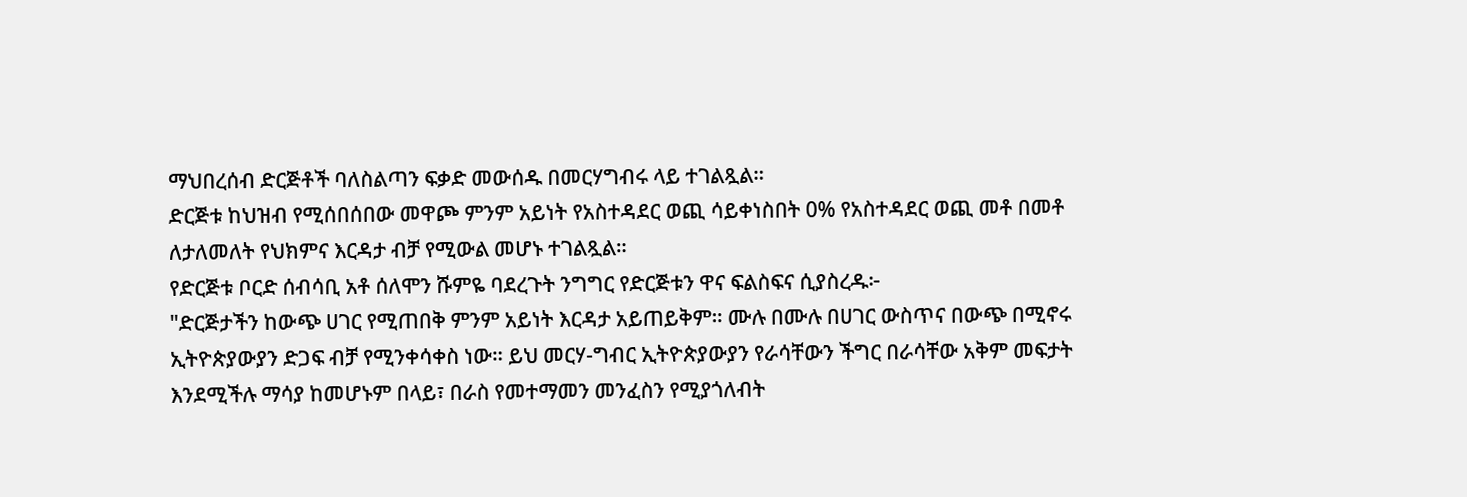ማህበረሰብ ድርጅቶች ባለስልጣን ፍቃድ መውሰዱ በመርሃግብሩ ላይ ተገልጿል።
ድርጅቱ ከህዝብ የሚሰበሰበው መዋጮ ምንም አይነት የአስተዳደር ወጪ ሳይቀነስበት 0% የአስተዳደር ወጪ መቶ በመቶ ለታለመለት የህክምና እርዳታ ብቻ የሚውል መሆኑ ተገልጿል።
የድርጅቱ ቦርድ ሰብሳቢ አቶ ሰለሞን ሹምዬ ባደረጉት ንግግር የድርጅቱን ዋና ፍልስፍና ሲያስረዱ፦
"ድርጅታችን ከውጭ ሀገር የሚጠበቅ ምንም አይነት እርዳታ አይጠይቅም። ሙሉ በሙሉ በሀገር ውስጥና በውጭ በሚኖሩ ኢትዮጵያውያን ድጋፍ ብቻ የሚንቀሳቀስ ነው። ይህ መርሃ-ግብር ኢትዮጵያውያን የራሳቸውን ችግር በራሳቸው አቅም መፍታት እንደሚችሉ ማሳያ ከመሆኑም በላይ፣ በራስ የመተማመን መንፈስን የሚያጎለብት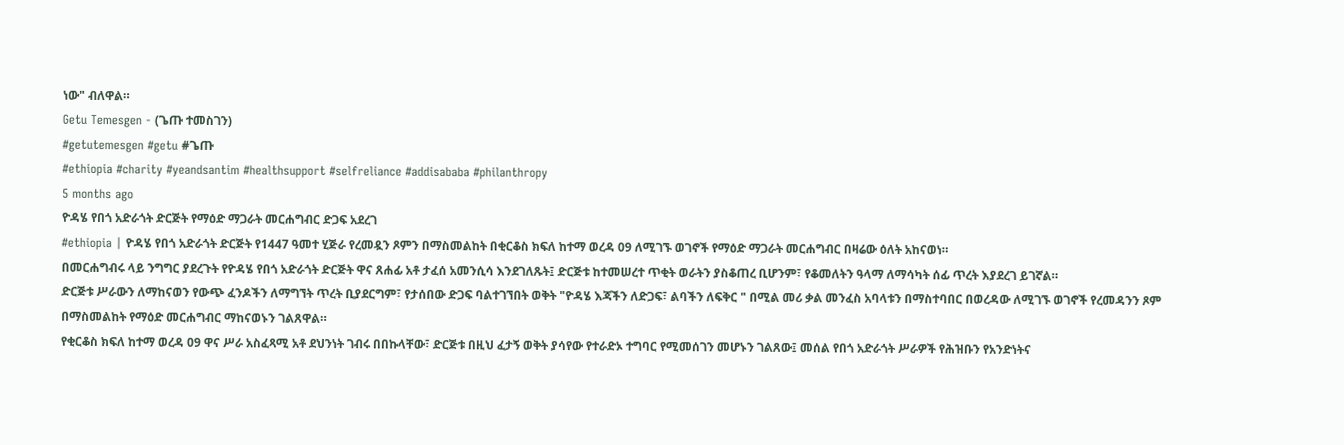ነው" ብለዋል።
Getu Temesgen - (ጌጡ ተመስገን)
#getutemesgen #getu #ጌጡ
#ethiopia #charity #yeandsantim #healthsupport #selfreliance #addisababa #philanthropy
5 months ago
ዮዳሄ የበጎ አድራጎት ድርጅት የማዕድ ማጋራት መርሐግብር ድጋፍ አደረገ
#ethiopia | ዮዳሄ የበጎ አድራጎት ድርጅት የ1447 ዓመተ ሂጅራ የረመዷን ጾምን በማስመልከት በቂርቆስ ክፍለ ከተማ ወረዳ 09 ለሚገኙ ወገኖች የማዕድ ማጋራት መርሐግብር በዛሬው ዕለት አከናወነ።
በመርሐግብሩ ላይ ንግግር ያደረጉት የዮዳሄ የበጎ አድራጎት ድርጅት ዋና ጸሐፊ አቶ ታፈሰ አመንሲሳ እንደገለጹት፤ ድርጅቱ ከተመሠረተ ጥቂት ወራትን ያስቆጠረ ቢሆንም፣ የቆመለትን ዓላማ ለማሳካት ሰፊ ጥረት እያደረገ ይገኛል።
ድርጅቱ ሥራውን ለማከናወን የውጭ ፈንዶችን ለማግኘት ጥረት ቢያደርግም፣ የታሰበው ድጋፍ ባልተገኘበት ወቅት "ዮዳሄ እጃችን ለድጋፍ፣ ልባችን ለፍቅር " በሚል መሪ ቃል መንፈስ አባላቱን በማስተባበር በወረዳው ለሚገኙ ወገኖች የረመዳንን ጾም በማስመልከት የማዕድ መርሐግብር ማከናወኑን ገልጸዋል።
የቂርቆስ ክፍለ ከተማ ወረዳ 09 ዋና ሥራ አስፈጻሚ አቶ ደህንነት ገብሩ በበኩላቸው፣ ድርጅቱ በዚህ ፈታኝ ወቅት ያሳየው የተራድኦ ተግባር የሚመሰገን መሆኑን ገልጸው፤ መሰል የበጎ አድራጎት ሥራዎች የሕዝቡን የአንድነትና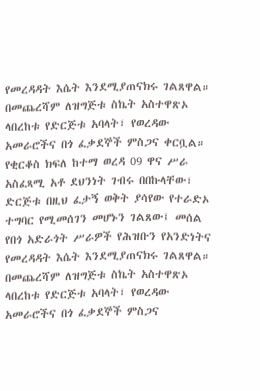የመረዳዳት እሴት እንደሚያጠናክሩ ገልጸዋል።
በመጨረሻም ለዝግጅቱ ስኬት አስተዋጽኦ ላበረከቱ የድርጅቱ አባላት፣ የወረዳው አመራሮችና በጎ ፈቃደኞች ምስጋና ቀርቧል።
የቂርቆስ ክፍለ ከተማ ወረዳ 09 ዋና ሥራ አስፈጻሚ አቶ ደህንነት ገብሩ በበኩላቸው፣ ድርጅቱ በዚህ ፈታኝ ወቅት ያሳየው የተራድኦ ተግባር የሚመሰገን መሆኑን ገልጸው፤ መሰል የበጎ አድራጎት ሥራዎች የሕዝቡን የአንድነትና የመረዳዳት እሴት እንደሚያጠናክሩ ገልጸዋል።
በመጨረሻም ለዝግጅቱ ስኬት አስተዋጽኦ ላበረከቱ የድርጅቱ አባላት፣ የወረዳው አመራሮችና በጎ ፈቃደኞች ምስጋና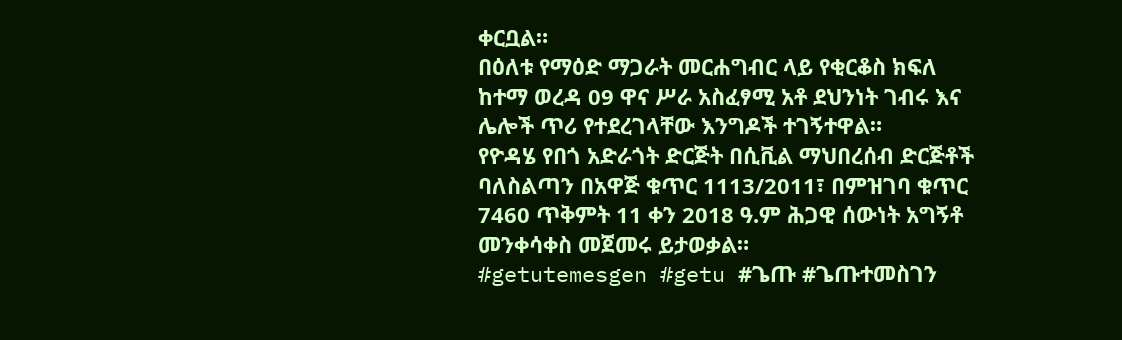ቀርቧል።
በዕለቱ የማዕድ ማጋራት መርሐግብር ላይ የቂርቆስ ክፍለ ከተማ ወረዳ 09 ዋና ሥራ አስፈፃሚ አቶ ደህንነት ገብሩ እና ሌሎች ጥሪ የተደረገላቸው እንግዶች ተገኝተዋል።
የዮዳሄ የበጎ አድራጎት ድርጅት በሲቪል ማህበረሰብ ድርጅቶች ባለስልጣን በአዋጅ ቁጥር 1113/2011፣ በምዝገባ ቁጥር 7460 ጥቅምት 11 ቀን 2018 ዓ.ም ሕጋዊ ሰውነት አግኝቶ መንቀሳቀስ መጀመሩ ይታወቃል።
#getutemesgen #getu #ጌጡ #ጌጡተመስገን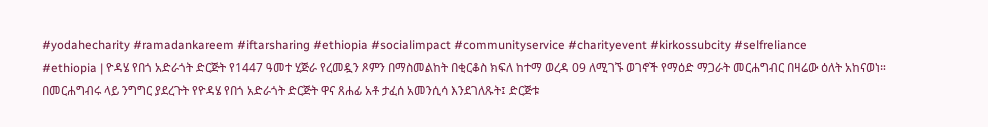#yodahecharity #ramadankareem #iftarsharing #ethiopia #socialimpact #communityservice #charityevent #kirkossubcity #selfreliance
#ethiopia | ዮዳሄ የበጎ አድራጎት ድርጅት የ1447 ዓመተ ሂጅራ የረመዷን ጾምን በማስመልከት በቂርቆስ ክፍለ ከተማ ወረዳ 09 ለሚገኙ ወገኖች የማዕድ ማጋራት መርሐግብር በዛሬው ዕለት አከናወነ።
በመርሐግብሩ ላይ ንግግር ያደረጉት የዮዳሄ የበጎ አድራጎት ድርጅት ዋና ጸሐፊ አቶ ታፈሰ አመንሲሳ እንደገለጹት፤ ድርጅቱ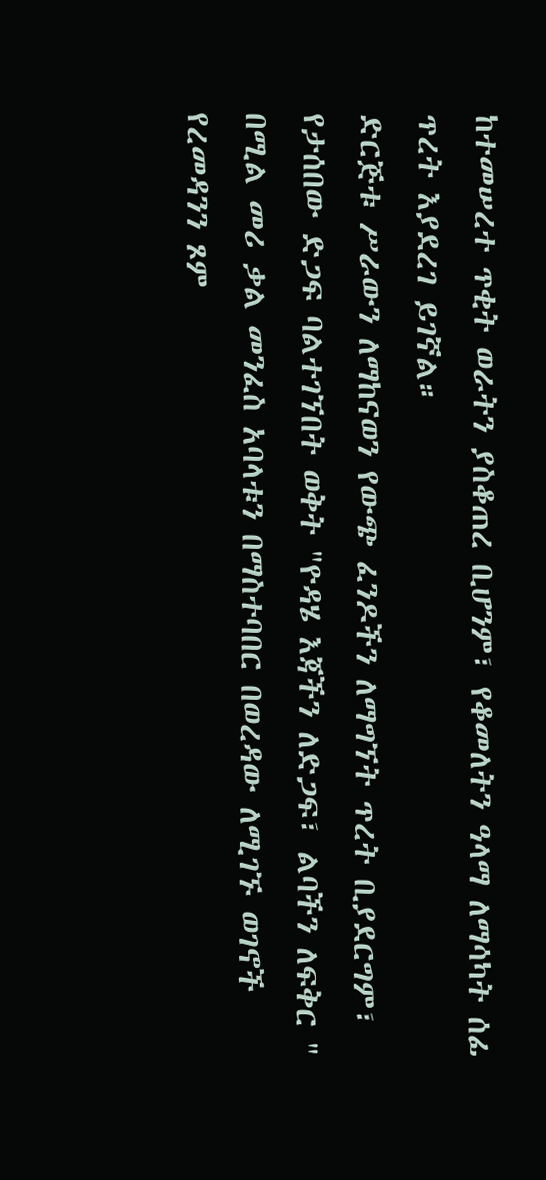ከተመሠረተ ጥቂት ወራትን ያስቆጠረ ቢሆንም፣ የቆመለትን ዓላማ ለማሳካት ሰፊ ጥረት እያደረገ ይገኛል።
ድርጅቱ ሥራውን ለማከናወን የውጭ ፈንዶችን ለማግኘት ጥረት ቢያደርግም፣ የታሰበው ድጋፍ ባልተገኘበት ወቅት "ዮዳሄ እጃችን ለድጋፍ፣ ልባችን ለፍቅር " በሚል መሪ ቃል መንፈስ አባላቱን በማስተባበር በወረዳው ለሚገኙ ወገኖች የረመዳንን ጾም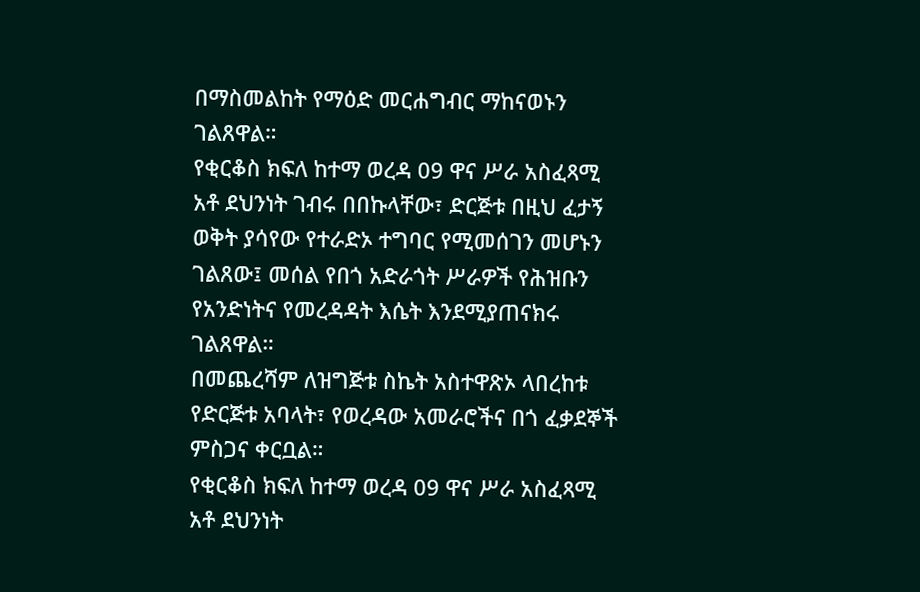በማስመልከት የማዕድ መርሐግብር ማከናወኑን ገልጸዋል።
የቂርቆስ ክፍለ ከተማ ወረዳ 09 ዋና ሥራ አስፈጻሚ አቶ ደህንነት ገብሩ በበኩላቸው፣ ድርጅቱ በዚህ ፈታኝ ወቅት ያሳየው የተራድኦ ተግባር የሚመሰገን መሆኑን ገልጸው፤ መሰል የበጎ አድራጎት ሥራዎች የሕዝቡን የአንድነትና የመረዳዳት እሴት እንደሚያጠናክሩ ገልጸዋል።
በመጨረሻም ለዝግጅቱ ስኬት አስተዋጽኦ ላበረከቱ የድርጅቱ አባላት፣ የወረዳው አመራሮችና በጎ ፈቃደኞች ምስጋና ቀርቧል።
የቂርቆስ ክፍለ ከተማ ወረዳ 09 ዋና ሥራ አስፈጻሚ አቶ ደህንነት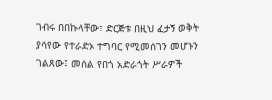ገብሩ በበኩላቸው፣ ድርጅቱ በዚህ ፈታኝ ወቅት ያሳየው የተራድኦ ተግባር የሚመሰገን መሆኑን ገልጸው፤ መሰል የበጎ አድራጎት ሥራዎች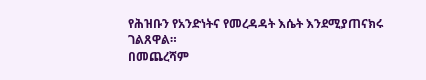የሕዝቡን የአንድነትና የመረዳዳት እሴት እንደሚያጠናክሩ ገልጸዋል።
በመጨረሻም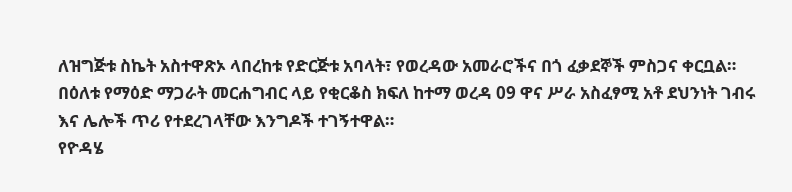ለዝግጅቱ ስኬት አስተዋጽኦ ላበረከቱ የድርጅቱ አባላት፣ የወረዳው አመራሮችና በጎ ፈቃደኞች ምስጋና ቀርቧል።
በዕለቱ የማዕድ ማጋራት መርሐግብር ላይ የቂርቆስ ክፍለ ከተማ ወረዳ 09 ዋና ሥራ አስፈፃሚ አቶ ደህንነት ገብሩ እና ሌሎች ጥሪ የተደረገላቸው እንግዶች ተገኝተዋል።
የዮዳሄ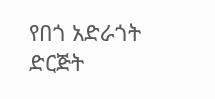የበጎ አድራጎት ድርጅት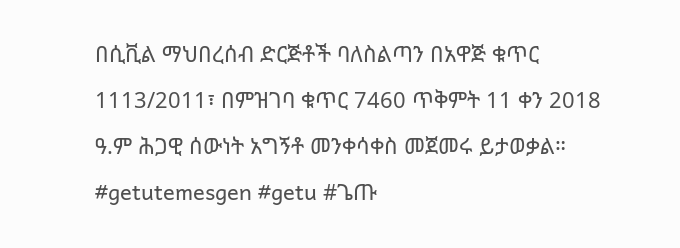በሲቪል ማህበረሰብ ድርጅቶች ባለስልጣን በአዋጅ ቁጥር 1113/2011፣ በምዝገባ ቁጥር 7460 ጥቅምት 11 ቀን 2018 ዓ.ም ሕጋዊ ሰውነት አግኝቶ መንቀሳቀስ መጀመሩ ይታወቃል።
#getutemesgen #getu #ጌጡ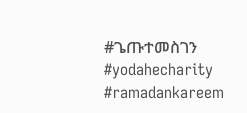#ጌጡተመስገን
#yodahecharity #ramadankareem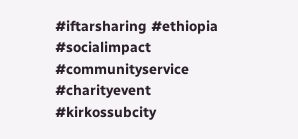#iftarsharing #ethiopia #socialimpact #communityservice #charityevent #kirkossubcity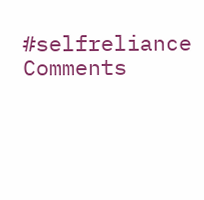#selfreliance
Comments